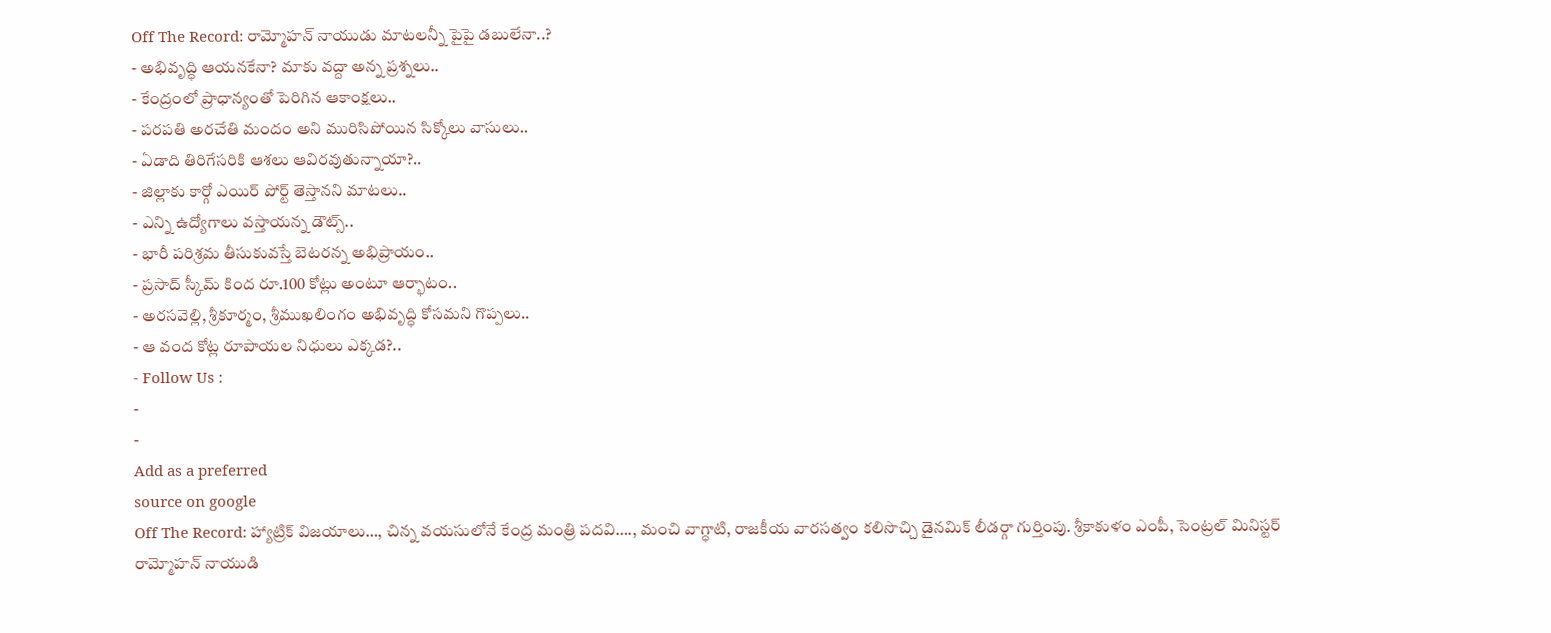Off The Record: రామ్మోహన్ నాయుడు మాటలన్నీ పైపై డబులేనా..?
- అభివృద్ధి ఆయనకేనా? మాకు వద్దా అన్న ప్రశ్నలు..
- కేంద్రంలో ప్రాధాన్యంతో పెరిగిన ఆకాంక్షలు..
- పరపతి అరచేతి మందం అని మురిసిపోయిన సిక్కోలు వాసులు..
- ఏడాది తిరిగేసరికి ఆశలు ఆవిరవుతున్నాయా?..
- జిల్లాకు కార్గో ఎయిర్ పోర్ట్ తెస్తానని మాటలు..
- ఎన్ని ఉద్యోగాలు వస్తాయన్న డౌట్స్..
- భారీ పరిశ్రమ తీసుకువస్తే బెటరన్న అభిప్రాయం..
- ప్రసాద్ స్కీమ్ కింద రూ.100 కోట్లు అంటూ ఆర్భాటం..
- అరసవెల్లి, శ్రీకూర్మం, శ్రీముఖలింగం అభివృద్ధి కోసమని గొప్పలు..
- ఆ వంద కోట్ల రూపాయల నిధులు ఎక్కడ?..
- Follow Us :
-
-
Add as a preferred
source on google
Off The Record: హ్యాట్రిక్ విజయాలు…, చిన్న వయసులోనే కేంద్ర మంత్రి పదవి…., మంచి వాగ్ధాటి, రాజకీయ వారసత్వం కలిసొచ్చి డైనమిక్ లీడర్గా గుర్తింపు. శ్రీకాకుళం ఎంపీ, సెంట్రల్ మినిస్టర్ రామ్మోహన్ నాయుడి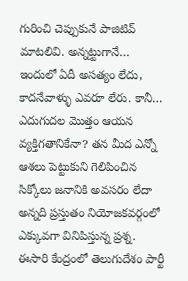గురించి చెప్పుకునే పాజిటివ్ మాటలివి. అన్నట్టుగానే… ఇందులో ఏదీ అసత్యం లేదు, కాదనేవాళ్ళు ఎవరూ లేరు. కానీ… ఎదుగుదల మొత్తం ఆయన వ్యక్తిగతానికేనా? తన మీద ఎన్నో ఆశలు పెట్టుకుని గెలిపించిన సిక్కోలు జనానికి అవసరం లేదా అన్నది ప్రస్తుతం నియోజకవర్గంలో ఎక్కువగా వినిపిస్తున్న ప్రశ్న. ఈసారి కేంద్రంలో తెలుగుదేశం పార్టీ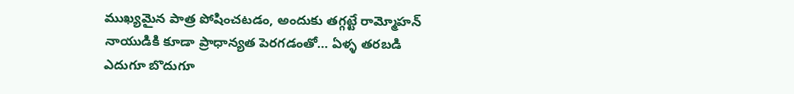ముఖ్యమైన పాత్ర పోషించటడం, అందుకు తగ్గట్టే రామ్మోహన్ నాయుడికి కూడా ప్రాధాన్యత పెరగడంతో… ఏళ్ళ తరబడి ఎదుగూ బొదుగూ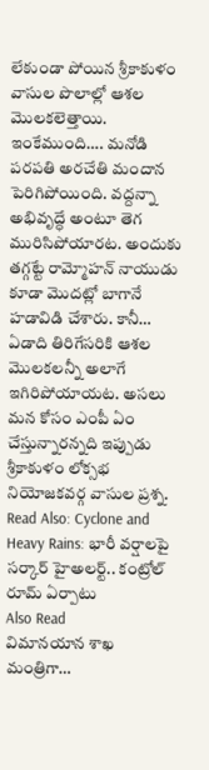లేకుండా పోయిన శ్రీకాకుళం వాసుల పొలాల్లో ఆశల మొలకలెత్తాయి. ఇంకేముంది…. మనోడి పరపతి అరచేతి మందాన పెరిగిపోయింది. వద్దన్నా అభివృద్ధే అంటూ తెగ మురిసిపోయారట. అందుకు తగ్గట్టే రామ్మోహన్ నాయుడు కూడా మొదట్లో బాగానే హడావిడి చేశారు. కానీ… ఏడాది తిరిగేసరికి ఆశల మొలకలన్నీ అలాగే ఇగిరిపోయాయట. అసలు మన కోసం ఎంపీ ఏం చేస్తున్నారన్నది ఇప్పుడు శ్రీకాకుళం లోక్సభ నియోజకవర్గ వాసుల ప్రశ్న.
Read Also: Cyclone and Heavy Rains: భారీ వర్షాలపై సర్కార్ హైఅలర్ట్.. కంట్రోల్ రూమ్ ఏర్పాటు
Also Read
విమానయాన శాఖ మంత్రిగా…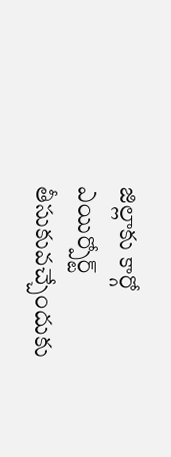జిల్లాకు కార్గో ఎయిర్పోర్ట్ తీసుకువచ్చేందుకు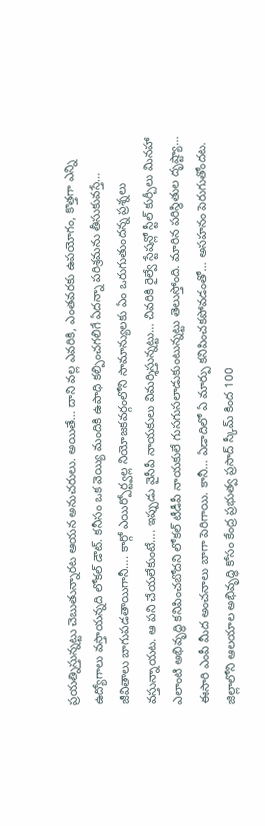ప్రయత్నిస్తున్నట్టు చెబుతున్నారట ఆయన అనుచరులు. అయితే… దాని వల్ల ఎవరికి, ఎంతవరకు ఉపయోగం, కొత్తగా ఎన్ని ఉద్యోగాలు వస్తాయన్నది లోకల్ డౌట్. కనీసం ఒక వెయ్యి మందికి ఉపాధి కల్పించగలిగే ఏదన్నా పరిశ్రమను తీసుకువస్తే… జీవితాలు బాగుపడతాయిగానీ…. కార్గో ఎయిర్పోర్ట్వల్ల నియోజకవర్గంలోని సామాన్యులకు ఏం ఒరుగుతుందన్న ప్రశ్నలు వస్తున్నాయట. ఆ పని చేయలేకుంటే…. ఇప్పుడు వైసీపీ నాయకులు విమర్శిస్తున్నట్టు… చివరికి రైల్వే స్టేషన్లో స్టీల్ కుర్చీలు మినహా ఎలాంటి అభివృద్ధి కనిపించబోదని లోకల్ టీడీపీ నాయకులే గుసగుసలాడుకుంటున్నట్టు తెలుస్తోంది. మారిన పరిస్థితుల దృష్ట్యా… ఈసారి ఎంపీ మీద అంచనాలు బాగా పెరిగాయి. కానీ… ఏడాదిలో ఏ మార్పు కనిపించకపోవడంతో… అసహనం పెరుగుతోందట. జిల్లాలోని ఆలయాల అభివృద్ధి కోసం కేంద్ర ప్రభుత్వ ప్రసాద్ స్కీమ్ కింద 100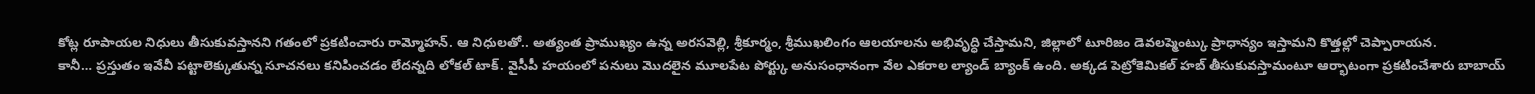కోట్ల రూపాయల నిధులు తీసుకువస్తానని గతంలో ప్రకటించారు రామ్మోహన్. ఆ నిధులతో.. అత్యంత ప్రాముఖ్యం ఉన్న అరసవెల్లి, శ్రీకూర్మం, శ్రీముఖలింగం ఆలయాలను అభివృద్ధి చేస్తామని, జిల్లాలో టూరిజం డెవలప్మెంట్కు ప్రాధాన్యం ఇస్తామని కొత్తల్లో చెప్పారాయన.
కానీ… ప్రస్తుతం ఇవేవీ పట్టాలెక్కుతున్న సూచనలు కనిపించడం లేదన్నది లోకల్ టాక్. వైసీపీ హయంలో పనులు మొదలైన మూలపేట పోర్ట్కు అనుసంధానంగా వేల ఎకరాల ల్యాండ్ బ్యాంక్ ఉంది. అక్కడ పెట్రోకెమికల్ హబ్ తీసుకువస్తామంటూ ఆర్భాటంగా ప్రకటించేశారు బాబాయ్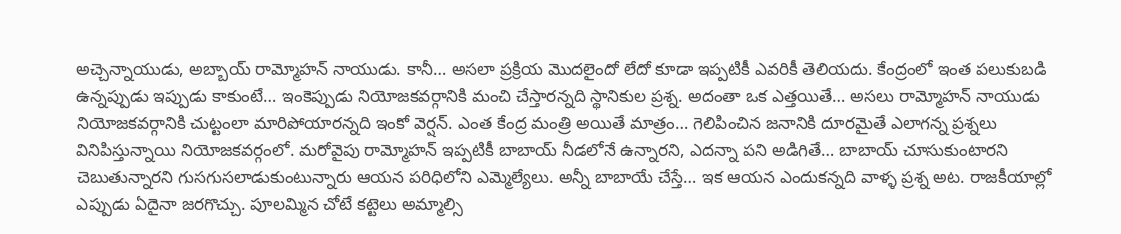అచ్చెన్నాయుడు, అబ్బాయ్ రామ్మోహన్ నాయుడు. కానీ… అసలా ప్రక్రియ మొదలైందో లేదో కూడా ఇప్పటికీ ఎవరికీ తెలియదు. కేంద్రంలో ఇంత పలుకుబడి ఉన్నప్పుడు ఇప్పుడు కాకుంటే… ఇంకెప్పుడు నియోజకవర్గానికి మంచి చేస్తారన్నది స్థానికుల ప్రశ్న. అదంతా ఒక ఎత్తయితే… అసలు రామ్మోహన్ నాయుడు నియోజకవర్గానికి చుట్టంలా మారిపోయారన్నది ఇంకో వెర్షన్. ఎంత కేంద్ర మంత్రి అయితే మాత్రం… గెలిపించిన జనానికి దూరమైతే ఎలాగన్న ప్రశ్నలు వినిపిస్తున్నాయి నియోజకవర్గంలో. మరోవైపు రామ్మోహన్ ఇప్పటికీ బాబాయ్ నీడలోనే ఉన్నారని, ఎదన్నా పని అడిగితే… బాబాయ్ చూసుకుంటారని చెబుతున్నారని గుసగుసలాడుకుంటున్నారు ఆయన పరిధిలోని ఎమ్మెల్యేలు. అన్నీ బాబాయే చేస్తే… ఇక ఆయన ఎందుకన్నది వాళ్ళ ప్రశ్న అట. రాజకీయాల్లో ఎప్పుడు ఏదైనా జరగొచ్చు. పూలమ్మిన చోటే కట్టెలు అమ్మాల్సి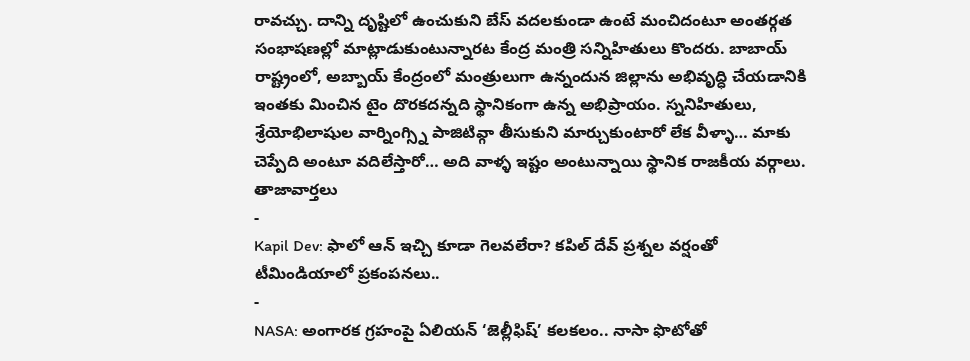రావచ్చు. దాన్ని దృష్టిలో ఉంచుకుని బేస్ వదలకుండా ఉంటే మంచిదంటూ అంతర్గత సంభాషణల్లో మాట్లాడుకుంటున్నారట కేంద్ర మంత్రి సన్నిహితులు కొందరు. బాబాయ్ రాష్ట్రంలో, అబ్బాయ్ కేంద్రంలో మంత్రులుగా ఉన్నందున జిల్లాను అభివృద్ధి చేయడానికి ఇంతకు మించిన టైం దొరకదన్నది స్థానికంగా ఉన్న అభిప్రాయం. స్ననిహితులు, శ్రేయోభిలాషుల వార్నింగ్స్ని పాజిటివ్గా తీసుకుని మార్చుకుంటారో లేక వీళ్ళా… మాకు చెప్పేది అంటూ వదిలేస్తారో… అది వాళ్ళ ఇష్టం అంటున్నాయి స్థానిక రాజకీయ వర్గాలు.
తాజావార్తలు
-
Kapil Dev: ఫాలో ఆన్ ఇచ్చి కూడా గెలవలేరా? కపిల్ దేవ్ ప్రశ్నల వర్షంతో టీమిండియాలో ప్రకంపనలు..
-
NASA: అంగారక గ్రహంపై ఏలియన్ ‘జెల్లీఫిష్’ కలకలం.. నాసా ఫొటోతో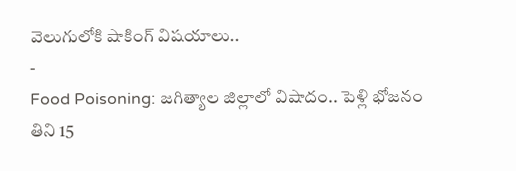వెలుగులోకి షాకింగ్ విషయాలు..
-
Food Poisoning: జగిత్యాల జిల్లాలో విషాదం.. పెళ్లి భోజనం తిని 15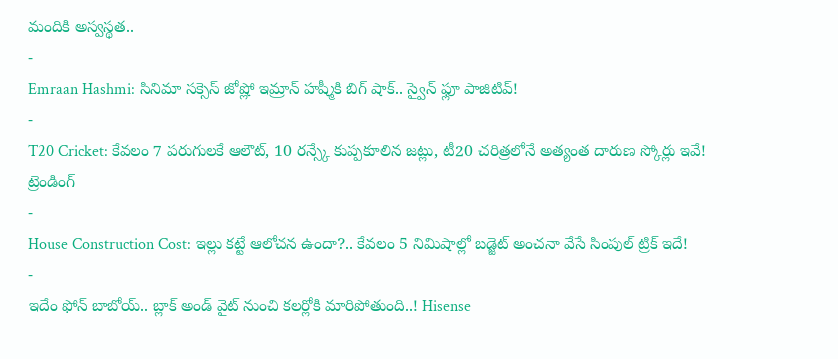మందికి అస్వస్థత..
-
Emraan Hashmi: సినిమా సక్సెస్ జోష్లో ఇమ్రాన్ హష్మీకి బిగ్ షాక్.. స్వైన్ ఫ్లూ పాజిటివ్!
-
T20 Cricket: కేవలం 7 పరుగులకే ఆలౌట్, 10 రన్స్కే కుప్పకూలిన జట్లు, టీ20 చరిత్రలోనే అత్యంత దారుణ స్కోర్లు ఇవే!
ట్రెండింగ్
-
House Construction Cost: ఇల్లు కట్టే ఆలోచన ఉందా?.. కేవలం 5 నిమిషాల్లో బడ్జెట్ అంచనా వేసే సింపుల్ ట్రిక్ ఇదే!
-
ఇదేం ఫోన్ బాబోయ్.. బ్లాక్ అండ్ వైట్ నుంచి కలర్లోకి మారిపోతుంది..! Hisense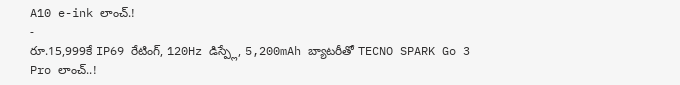A10 e-ink లాంచ్.!
-
రూ.15,999కే IP69 రేటింగ్, 120Hz డిస్ప్లే, 5,200mAh బ్యాటరీతో TECNO SPARK Go 3 Pro లాంచ్..!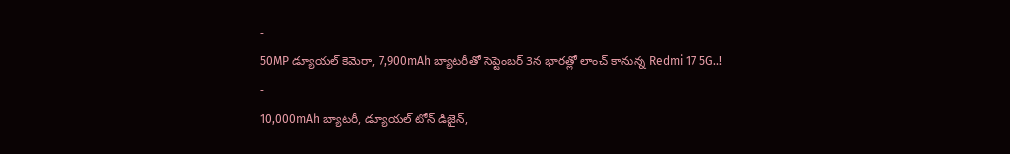-
50MP డ్యూయల్ కెమెరా, 7,900mAh బ్యాటరీతో సెప్టెంబర్ 3న భారత్లో లాంచ్ కానున్న Redmi 17 5G..!
-
10,000mAh బ్యాటరీ, డ్యూయల్ టోన్ డిజైన్,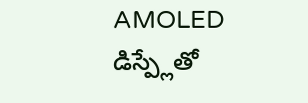AMOLED డిస్ప్లేతో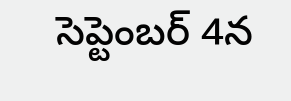సెప్టెంబర్ 4న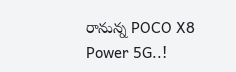రానున్న POCO X8 Power 5G..!